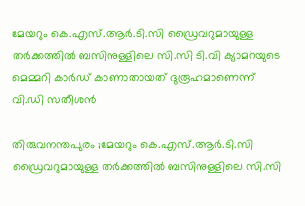മേയറും കെ.എസ്.ആർ.ടി.സി ഡ്രൈവറുമായുള്ള തർക്കത്തിൽ ബസിനുള്ളിലെ സി.സി ടി.വി ക്യാമറയുടെ മെമ്മറി കാർഡ് കാണാതായത് ദുരൂഹമാണെന്ന് വി.ഡി സതീശൻ

തിരുവനന്തപുരം ;മേയറും കെ.എസ്.ആർ.ടി.സി ഡ്രൈവറുമായുള്ള തർക്കത്തിൽ ബസിനുള്ളിലെ സി.സി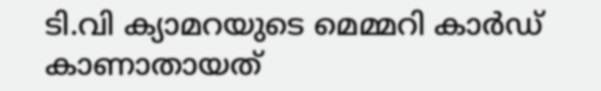ടി.വി ക്യാമറയുടെ മെമ്മറി കാർഡ് കാണാതായത്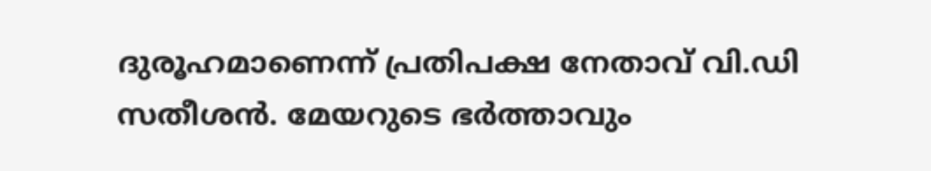ദുരൂഹമാണെന്ന് പ്രതിപക്ഷ നേതാവ് വി.ഡി സതീശൻ. മേയറുടെ ഭർത്താവും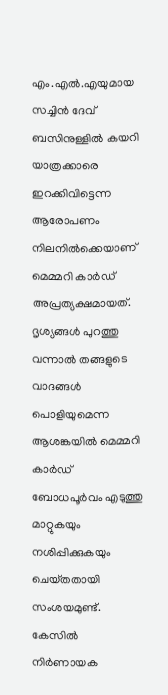എം.എൽ.എയുമായ സച്ചിൻ ദേവ് ബസിനുള്ളിൽ കയറി യാത്രക്കാരെ ഇറക്കിവിട്ടെന്ന ആരോപണം നിലനിൽക്കെയാണ് മെമ്മറി കാർഡ് അപ്രത്യക്ഷമായത്. ദൃശ്യങ്ങൾ പുറത്തു വന്നാൽ തങ്ങളുടെ വാദങ്ങൾ പൊളിയുമെന്ന ആശങ്കയിൽ മെമ്മറി കാർഡ് ബോധപൂർവം എടുത്തു മാറ്റുകയും നശിപ്പിക്കുകയും ചെയ്‌തതായി സംശയമുണ്ട്. കേസിൽ നിർണായക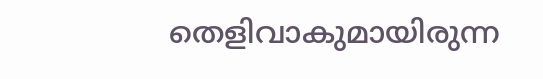തെളിവാകുമായിരുന്ന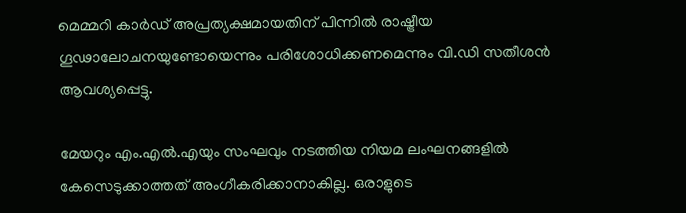മെമ്മറി കാർഡ് അപ്രത്യക്ഷമായതിന് പിന്നിൽ രാഷ്ട്രീയ ഗൂഢാലോചനയുണ്ടോയെന്നും പരിശോധിക്കണമെന്നും വി.ഡി സതീശൻ ആവശ്യപ്പെട്ടു.

മേയറും എം.എൽ.എയും സംഘവും നടത്തിയ നിയമ ലംഘനങ്ങളിൽ കേസെടുക്കാത്തത് അംഗീകരിക്കാനാകില്ല. ഒരാളുടെ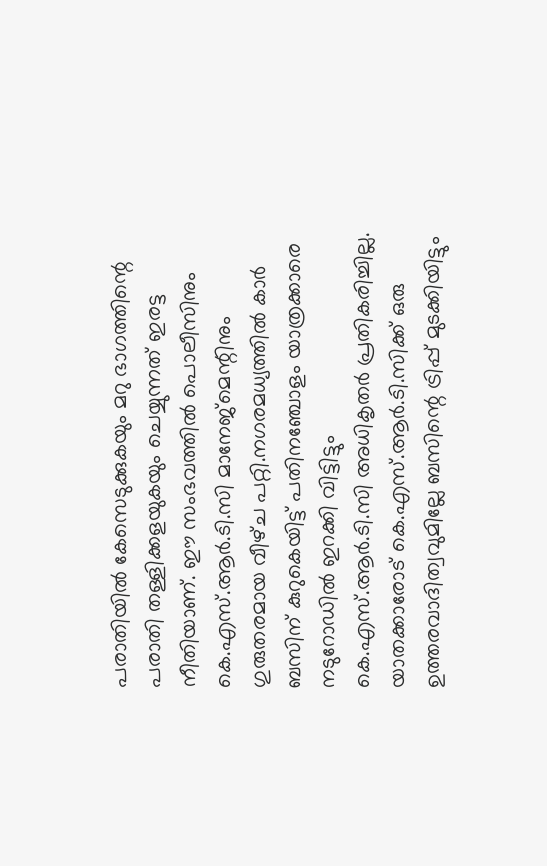പരാതിയിൽ കേസെടുക്കുകയും മറു ഭാഗത്തിന്റെ പരാതി തള്ളിക്കളയുകയും ചെയ്യുന്നത് ഇരട്ട നീതിയാണ്. ഈ സംഭവത്തിൽ പൊലീസിനും കെ.എസ്.ആർ.ടി.സി മാനേജ്‌മെന്റിനും ഗുരുതരമായ വീഴ്‌ച പറ്റി.നഗരമധ്യത്തിൽ കാർ ബസിന് കുറുകെയിട്ട് പതിനഞ്ചോളം യാത്രക്കാരെ നടുറോഡിൽ ഇറക്കി വിട്ടിട്ടും കെ.എസ്.ആർ.ടി.സി അധികൃതർ പ്രതികരിച്ചില്ല. യാതക്കാരോട് കെ.എസ്.ആർ.ടി.സിക്ക് ഒരു ഉത്തരവാദിത്വവുമില്ലേ ബസിന്റെ ട്രിപ്പ് മുടക്കിയിട്ടും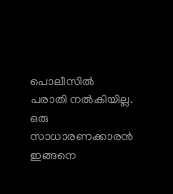പൊലീസിൽ പരാതി നൽകിയില്ല. ഒരു സാധാരണക്കാരൻ ഇങ്ങനെ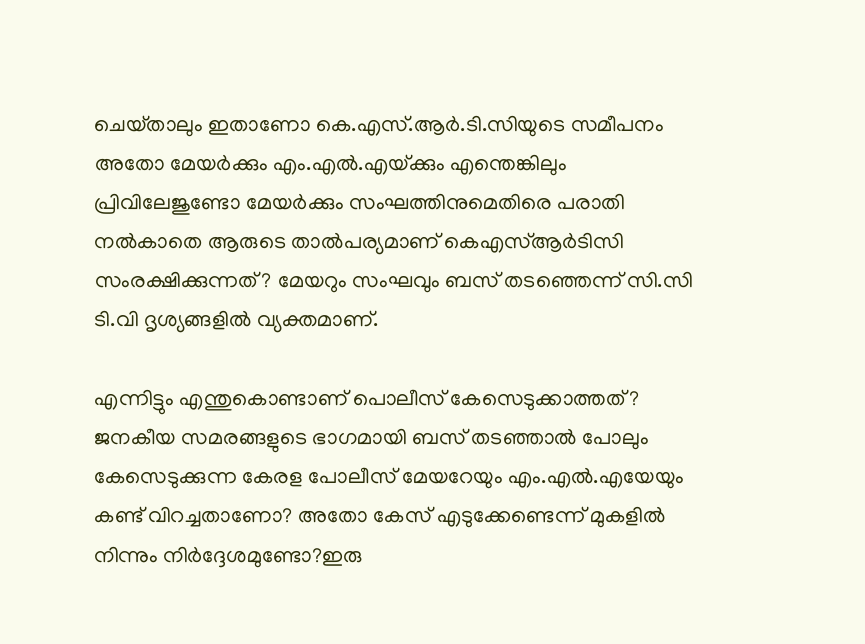ചെയ്‌താലും ഇതാണോ കെ.എസ്.ആർ.ടി.സിയുടെ സമീപനം അതോ മേയർക്കും എം.എൽ.എയ്‌ക്കും എന്തെങ്കിലും പ്രിവിലേജുണ്ടോ മേയർക്കും സംഘത്തിനുമെതിരെ പരാതി നൽകാതെ ആരുടെ താൽപര്യമാണ് കെഎസ്ആർടിസി സംരക്ഷിക്കുന്നത്? മേയറും സംഘവും ബസ് തടഞ്ഞെന്ന് സി.സി ടി.വി ദൃശ്യങ്ങളിൽ വ്യക്തമാണ്.

എന്നിട്ടും എന്തുകൊണ്ടാണ് പൊലീസ് കേസെടുക്കാത്തത്? ജനകീയ സമരങ്ങളുടെ ഭാഗമായി ബസ് തടഞ്ഞാൽ പോലും കേസെടുക്കുന്ന കേരള പോലീസ് മേയറേയും എം.എൽ.എയേയും കണ്ട് വിറച്ചതാണോ? അതോ കേസ് എടുക്കേണ്ടെന്ന് മുകളിൽ നിന്നും നിർദ്ദേശമുണ്ടോ?ഇരു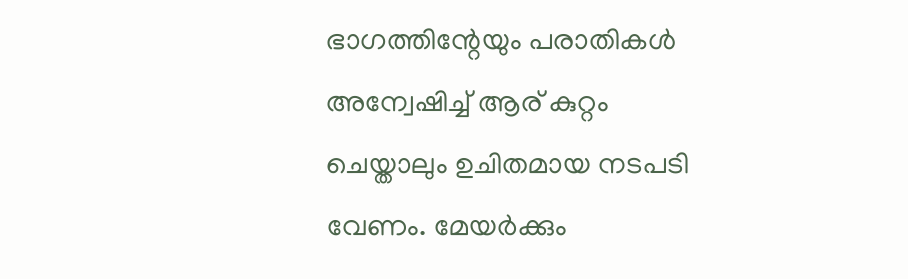ഭാഗത്തിന്റേയും പരാതികൾ അന്വേഷിച്ച് ആര് കുറ്റം ചെയ്താലും ഉചിതമായ നടപടി വേണം. മേയർക്കും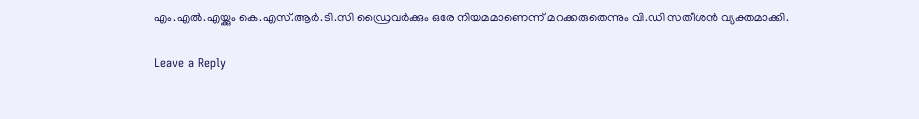എം.എൽ.എയ്ക്കും കെ.എസ്.ആർ.ടി.സി ഡ്രൈവർക്കും ഒരേ നിയമമാണെന്ന് മറക്കരുതെന്നും വി.ഡി സതീശൻ വ്യക്തമാക്കി.

Leave a Reply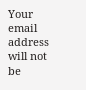Your email address will not be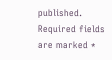published. Required fields are marked *